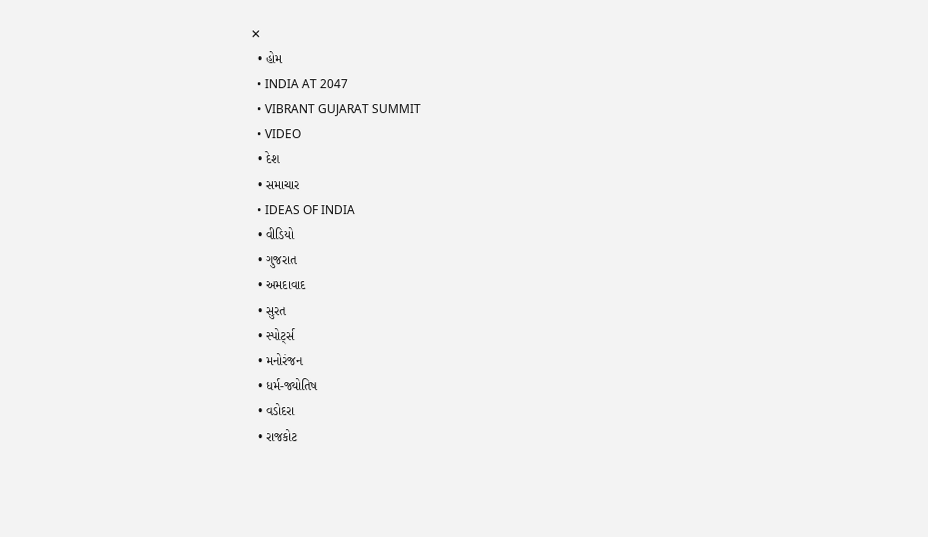✕
  • હોમ
  • INDIA AT 2047
  • VIBRANT GUJARAT SUMMIT
  • VIDEO
  • દેશ
  • સમાચાર
  • IDEAS OF INDIA
  • વીડિયો
  • ગુજરાત
  • અમદાવાદ
  • સુરત
  • સ્પોર્ટ્સ
  • મનોરંજન
  • ધર્મ-જ્યોતિષ
  • વડોદરા
  • રાજકોટ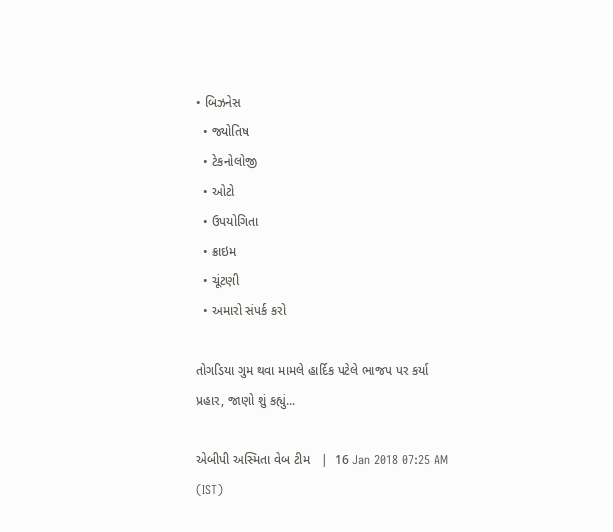• બિઝનેસ
  • જ્યોતિષ
  • ટેકનોલોજી
  • ઓટો
  • ઉપયોગિતા
  • ક્રાઇમ
  • ચૂંટણી
  • અમારો સંપર્ક કરો

તોગડિયા ગુમ થવા મામલે હાર્દિક પટેલે ભાજપ પર કર્યા પ્રહાર, જાણો શું કહ્યું...

એબીપી અસ્મિતા વેબ ટીમ   |  16 Jan 2018 07:25 AM (IST)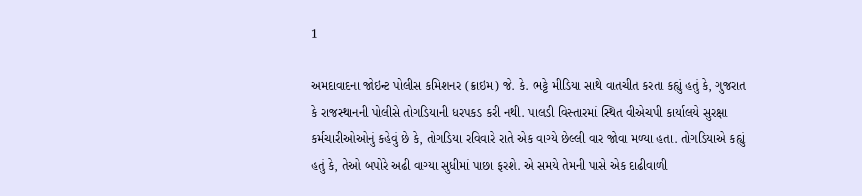1

અમદાવાદના જોઇન્ટ પોલીસ કમિશનર (ક્રાઇમ) જે. કે. ભટ્ટે મીડિયા સાથે વાતચીત કરતા કહ્યું હતું કે, ગુજરાત કે રાજસ્થાનની પોલીસે તોગડિયાની ધરપકડ કરી નથી. પાલડી વિસ્તારમાં સ્થિત વીએચપી કાર્યાલયે સુરક્ષા કર્મચારીઓઓનું કહેવું છે કે, તોગડિયા રવિવારે રાતે એક વાગ્યે છેલ્લી વાર જોવા મળ્યા હતા. તોગડિયાએ કહ્યું હતું કે, તેઓ બપોરે અઢી વાગ્યા સુધીમાં પાછા ફરશે. એ સમયે તેમની પાસે એક દાઢીવાળી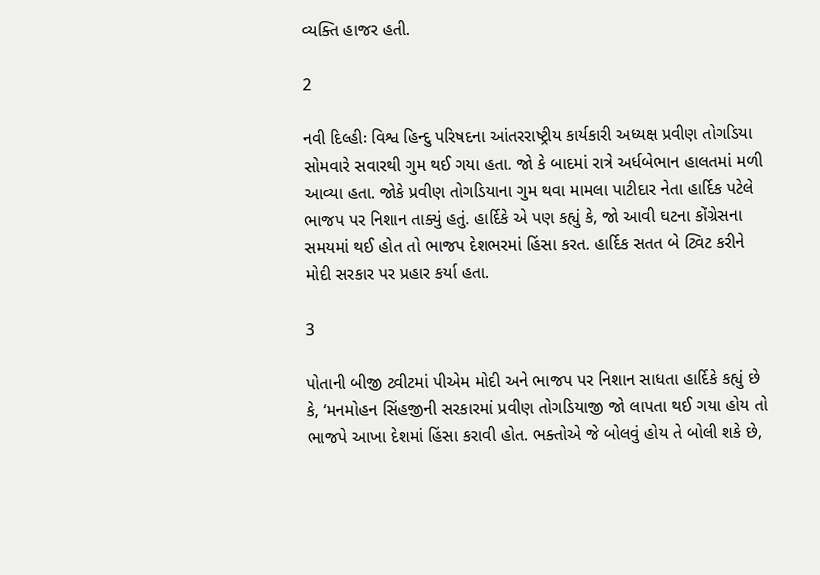વ્યક્તિ હાજર હતી.

2

નવી દિલ્હીઃ વિશ્વ હિન્દુ પરિષદના આંતરરાષ્ટ્રીય કાર્યકારી અધ્યક્ષ પ્રવીણ તોગડિયા સોમવારે સવારથી ગુમ થઈ ગયા હતા. જો કે બાદમાં રાત્રે અર્ધબેભાન હાલતમાં મળી આવ્યા હતા. જોકે પ્રવીણ તોગડિયાના ગુમ થવા મામલા પાટીદાર નેતા હાર્દિક પટેલે ભાજપ પર નિશાન તાક્યું હતું. હાર્દિકે એ પણ કહ્યું કે, જો આવી ઘટના કોંગ્રેસના સમયમાં થઈ હોત તો ભાજપ દેશભરમાં હિંસા કરત. હાર્દિક સતત બે ટ્વિટ કરીને મોદી સરકાર પર પ્રહાર કર્યા હતા.

3

પોતાની બીજી ટ્વીટમાં પીએમ મોદી અને ભાજપ પર નિશાન સાધતા હાર્દિકે કહ્યું છે કે, ‘મનમોહન સિંહજીની સરકારમાં પ્રવીણ તોગડિયાજી જો લાપતા થઈ ગયા હોય તો ભાજપે આખા દેશમાં હિંસા કરાવી હોત. ભક્તોએ જે બોલવું હોય તે બોલી શકે છે,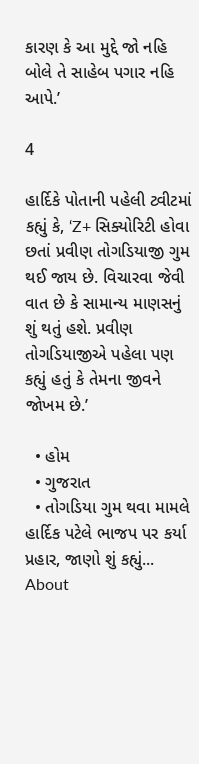કારણ કે આ મુદ્દે જો નહિ બોલે તે સાહેબ પગાર નહિ આપે.’

4

હાર્દિકે પોતાની પહેલી ટ્વીટમાં કહ્યું કે, ‘Z+ સિક્યોરિટી હોવા છતાં પ્રવીણ તોગડિયાજી ગુમ થઈ જાય છે. વિચારવા જેવી વાત છે કે સામાન્ય માણસનું શું થતું હશે. પ્રવીણ તોગડિયાજીએ પહેલા પણ કહ્યું હતું કે તેમના જીવને જોખમ છે.’

  • હોમ
  • ગુજરાત
  • તોગડિયા ગુમ થવા મામલે હાર્દિક પટેલે ભાજપ પર કર્યા પ્રહાર, જાણો શું કહ્યું...
About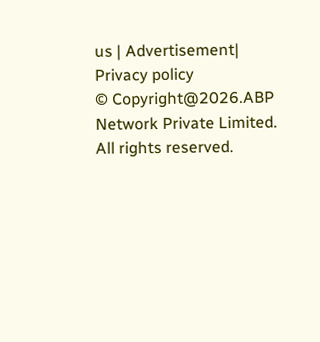us | Advertisement| Privacy policy
© Copyright@2026.ABP Network Private Limited. All rights reserved.